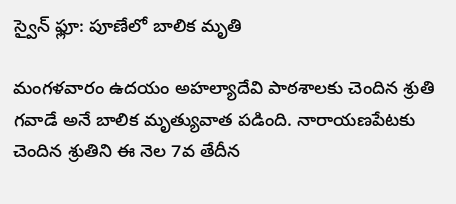స్వైన్ ఫ్లూ: పూణేలో బాలిక మృతి

మంగళవారం ఉదయం అహల్యాదేవి పాఠశాలకు చెందిన శ్రుతి గవాడే అనే బాలిక మృత్యువాత పడింది. నారాయణపేటకు చెందిన శ్రుతిని ఈ నెల 7వ తేదీన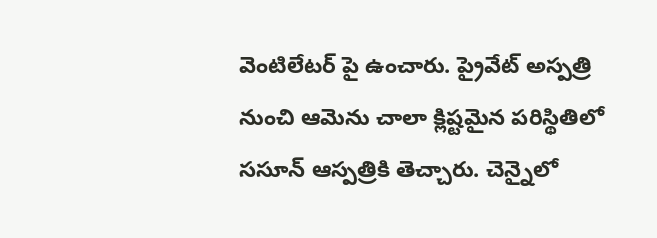వెంటిలేటర్ పై ఉంచారు. ప్రైవేట్ అస్పత్రి నుంచి ఆమెను చాలా క్లిష్టమైన పరిస్థితిలో ససూన్ ఆస్పత్రికి తెచ్చారు. చెన్నైలో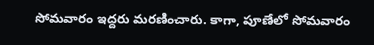సోమవారం ఇద్దరు మరణించారు. కాగా, పూణేలో సోమవారం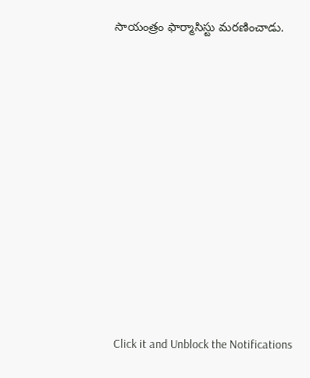సాయంత్రం ఫార్మాసిస్టు మరణించాడు.












Click it and Unblock the Notifications